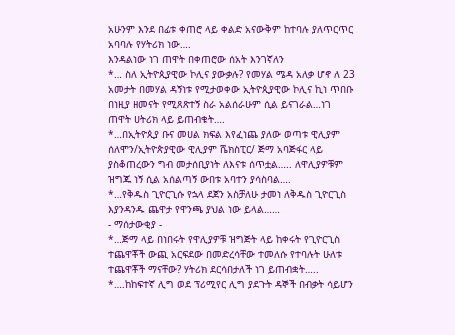አሁንም እንደ በፊቱ ቀጠሮ ላይ ቀልድ አናውቅም ከተባሉ ያለጥርጥር አባባሉ የሃትሪክ ነው….
እንዳልነው ነገ ጠዋት በቀጠሮው ሰአት እንገኛለን
*… ስለ ኢትዮጲያዊው ኮሊና ያውቃሉ? የመሃል ሜዳ አለቃ ሆኖ ለ 23 አመታት በመሃል ዳኝነቱ የሚታወቀው ኢትዮጲያዊው ኮሊና ኪነ ጥበቡ በነዚያ ዘመናት የሚጸጽተኝ ስራ አልሰራሁም ሲል ይናገራል…ነገ ጠዋት ሀትሪክ ላይ ይጠብቁት….
*…በኢትዮጲያ ቡና መሀል ክፍል እየፈነጨ ያለው ወጣቱ ዊሊያም ሰለሞን/ኢትዮጵያዊው ዊሊያም ሼክስፒር/ ጅማ አባጅፋር ላይ ያስቆጠረውን ግብ መታሰቢያነት ለእናቱ ሰጥቷል….. ለዋሊያዎቹም ዝግጁ ነኝ ሲል አሰልጣኝ ውበቱ አባተን ያሳስባል….
*…የቅዱስ ጊዮርጊሱ የኋላ ደጀን አስቻለሁ ታመነ ለቅዱስ ጊዮርጊስ እያንዳንዱ ጨዋታ የዋንጫ ያህል ነው ይላል……
- ማሰታውቂያ -
*…ጅማ ላይ በነበሩት የዋሊያዎቹ ዝግጅት ላይ ከቀሩት የጊዮርጊስ ተጨዋቾች ውጪ አርፍደው በመድረሳቸው ተመለሱ የተባሉት ሁለቱ ተጨዋቾች ማናቸው? ሃትሪክ ደርሳበታለች ነገ ይጠብቋት…..
*….ከከፍተኛ ሊግ ወደ ፕሪሚየር ሊግ ያደጉት ዳኞች በብቃት ሳይሆን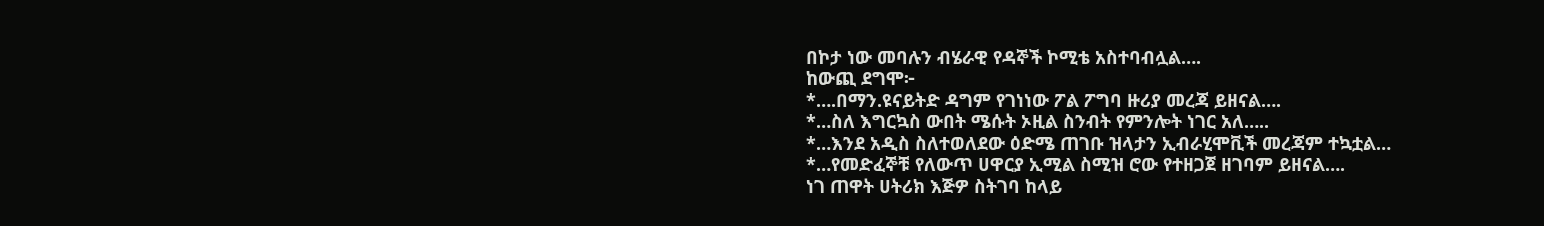በኮታ ነው መባሉን ብሄራዊ የዳኞች ኮሚቴ አስተባብሏል….
ከውጪ ደግሞ፦
*….በማን.ዩናይትድ ዳግም የገነነው ፖል ፖግባ ዙሪያ መረጃ ይዘናል….
*…ስለ እግርኳስ ውበት ሜሱት ኦዚል ስንብት የምንሎት ነገር አለ…..
*…እንደ አዲስ ስለተወለደው ዕድሜ ጠገቡ ዝላታን ኢብራሂሞቪች መረጃም ተኳቷል…
*…የመድፈኞቹ የለውጥ ሀዋርያ ኢሚል ስሚዝ ሮው የተዘጋጀ ዘገባም ይዘናል….
ነገ ጠዋት ሀትሪክ እጅዎ ስትገባ ከላይ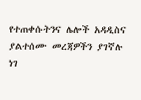የተጠቀሱትንና ሌሎች አዳዲስና ያልተሰሙ መረጃዎችን ያገኛሉ
ነገ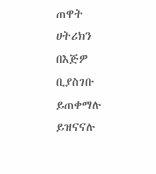ጠዋት ሀትሪክን በእጅዎ ቢያስገቡ ይጠቀማሉ ይዝናናሉ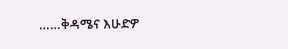……ቅዳሜና እሁድዎ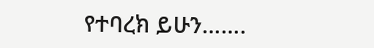የተባረክ ይሁን…….